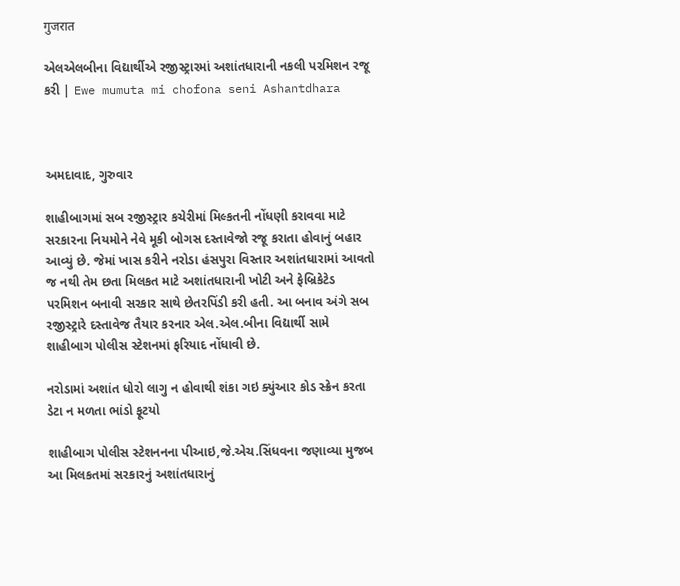गुजरात

એલએલબીના વિદ્યાર્થીએ રજીસ્ટ્રારમાં અશાંતધારાની નકલી પરમિશન રજૂ કરી | Ewe mumuta mi chofona seni Ashantdhara



અમદાવાદ, ગુરુવાર

શાહીબાગમાં સબ રજીસ્ટ્રાર કચેરીમાં મિલ્કતની નોંધણી કરાવવા માટે સરકારના નિયમોને નેવે મૂકી બોગસ દસ્તાવેજો રજૂ કરાતા હોવાનું બહાર આવ્યું છે. જેમાં ખાસ કરીને નરોડા હંસપુરા વિસ્તાર અશાંતધારામાં આવતો જ નથી તેમ છતા મિલકત માટે અશાંતધારાની ખોટી અને ફેબ્રિકેટેડ પરમિશન બનાવી સરકાર સાથે છેતરપિંડી કરી હતી. આ બનાવ અંગે સબ રજીસ્ટ્રારે દસ્તાવેજ તૈયાર કરનાર એલ.એલ.બીના વિદ્યાર્થી સામે શાહીબાગ પોલીસ સ્ટેશનમાં ફરિયાદ નોંધાવી છે.

નરોડામાં અશાંત ધોરો લાગુ ન હોવાથી શંકા ગઇ ક્યુંઆર કોડ સ્ક્રેન કરતા ડેટા ન મળતા ભાંડો ફૂટયો

શાહીબાગ પોલીસ સ્ટેશનનના પીઆઇ,જે.એચ.સિંધવના જણાવ્યા મુજબ આ મિલકતમાં સરકારનું અશાંતધારાનું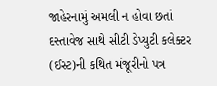જાહેરનામું અમલી ન હોવા છતાં દસ્તાવેજ સાથે સીટી ડેપ્યુટી કલેક્ટર (ઈસ્ટ)ની કથિત મંજૂરીનો પત્ર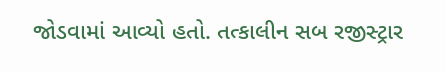જોડવામાં આવ્યો હતો. તત્કાલીન સબ રજીસ્ટ્રાર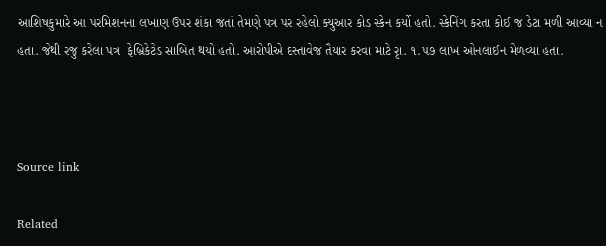આશિષકુમારે આ પરમિશનના લખાણ ઉપર શંકા જતાં તેમણે પત્ર પર રહેલો ક્યુઆર કોડ સ્કેન કર્યો હતો. સ્કેનિંગ કરતા કોઈ જ ડેટા મળી આવ્યા ન હતા. જેથી રજુ કરેલા પત્ર  ફેબ્રિકેટેડ સાબિત થયો હતો. આરોપીએ દસ્તાવેજ તૈયાર કરવા માટે રૃા. ૧.૫૭ લાખ ઓનલાઈન મેળવ્યા હતા.



Source link

Related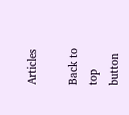Articles

Back to top button